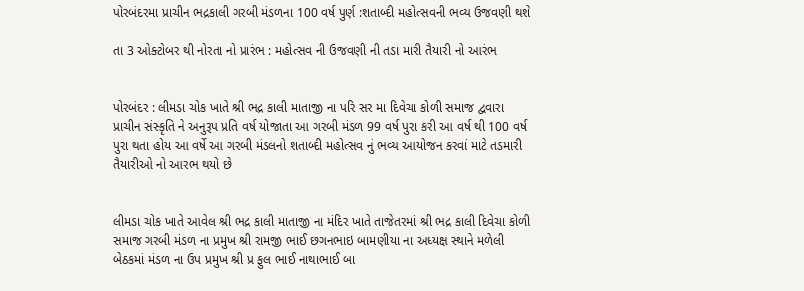પોરબંદરમા પ્રાચીન ભદ્રકાલી ગરબી મંડળના 100 વર્ષ પુર્ણ :શતાબ્દી મહોત્સવની ભવ્ય ઉજવણી થશે

તા 3 ઓક્ટોબર થી નોરતા નો પ્રારંભ : મહોત્સવ ની ઉજવણી ની તડા મારી તૈયારી નો આરંભ


પોરબંદર : લીમડા ચોક ખાતે શ્રી ભદ્ર કાલી માતાજી ના પરિ સર મા દિવેચા કોળી સમાજ દ્વવારા પ્રાચીન સંસ્કૃતિ ને અનુરૂપ પ્રતિ વર્ષ યોજાતા આ ગરબી મંડળ 99 વર્ષ પુરા કરી આ વર્ષ થી 100 વર્ષ પુરા થતા હોય આ વર્ષે આ ગરબી મંડલનો શતાબ્દી મહોત્સવ નું ભવ્ય આયોજન કરવાં માટે તડમારી તૈયારીઓ નો આરભ થયો છે


લીમડા ચોક ખાતે આવેલ શ્રી ભદ્ર કાલી માતાજી ના મંદિર ખાતે તાજેતરમાં શ્રી ભદ્ર કાલી દિવેચા કોળી સમાજ ગરબી મંડળ ના પ્રમુખ શ્રી રામજી ભાઈ છગનભાઇ બામણીયા ના અધ્યક્ષ સ્થાને મળેલી બેઠકમાં મંડળ ના ઉપ પ્રમુખ શ્રી પ્ર ફુલ ભાઈ નાથાભાઈ બા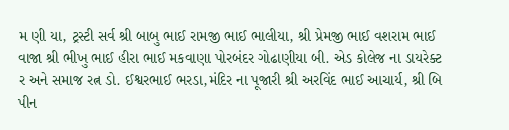મ ણી યા, ટ્રસ્ટી સર્વ શ્રી બાબુ ભાઈ રામજી ભાઈ ભાલીયા, શ્રી પ્રેમજી ભાઈ વશરામ ભાઈ વાજા શ્રી ભીખુ ભાઈ હીરા ભાઈ મકવાણા પોરબંદર ગોઢાણીયા બી. એડ કોલેજ ના ડાયરેક્ટ ર અને સમાજ રત્ન ડો. ઈશ્વરભાઈ ભરડા,મંદિર ના પૂજારી શ્રી અરવિંદ ભાઈ આચાર્ય, શ્રી બિ પીન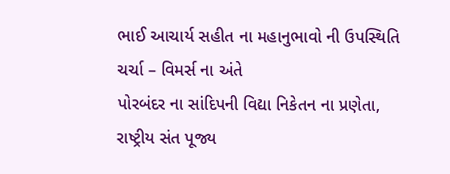ભાઈ આચાર્ય સહીત ના મહાનુભાવો ની ઉપસ્થિતિ ચર્ચા – વિમર્સ ના અંતે
પોરબંદર ના સાંદિપની વિદ્યા નિકેતન ના પ્રણેતા, રાષ્ટ્રીય સંત પૂજ્ય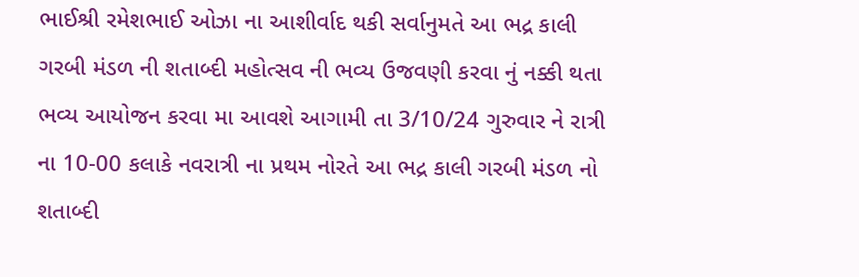ભાઈશ્રી રમેશભાઈ ઓઝા ના આશીર્વાદ થકી સર્વાનુમતે આ ભદ્ર કાલી ગરબી મંડળ ની શતાબ્દી મહોત્સવ ની ભવ્ય ઉજવણી કરવા નું નક્કી થતા ભવ્ય આયોજન કરવા મા આવશે આગામી તા 3/10/24 ગુરુવાર ને રાત્રી ના 10-00 કલાકે નવરાત્રી ના પ્રથમ નોરતે આ ભદ્ર કાલી ગરબી મંડળ નો શતાબ્દી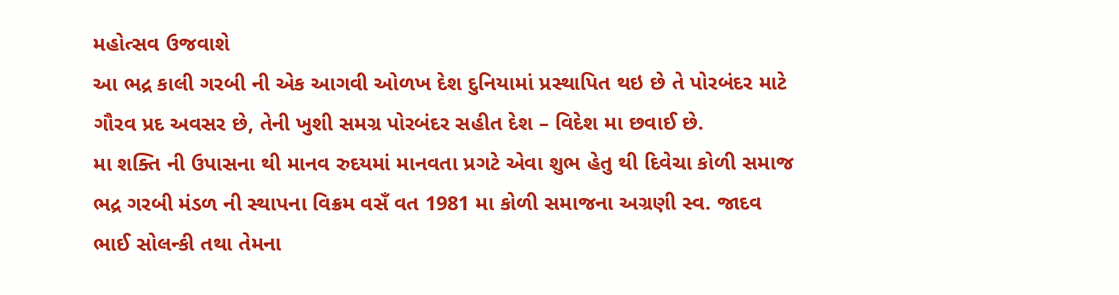મહોત્સવ ઉજવાશે
આ ભદ્ર કાલી ગરબી ની એક આગવી ઓળખ દેશ દુનિયામાં પ્રસ્થાપિત થઇ છે તે પોરબંદર માટે ગૌરવ પ્રદ અવસર છે, તેની ખુશી સમગ્ર પોરબંદર સહીત દેશ – વિદેશ મા છવાઈ છે.
મા શક્તિ ની ઉપાસના થી માનવ રુદયમાં માનવતા પ્રગટે એવા શુભ હેતુ થી દિવેચા કોળી સમાજ ભદ્ર ગરબી મંડળ ની સ્થાપના વિક્રમ વસઁ વત 1981 મા કોળી સમાજના અગ્રણી સ્વ. જાદવ ભાઈ સોલન્કી તથા તેમના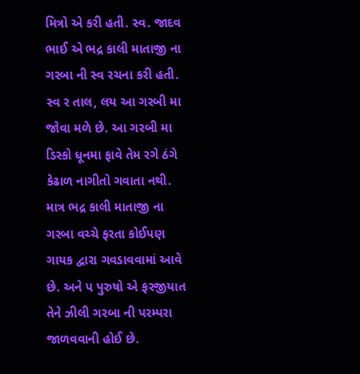મિત્રો એ કરી હતી. સ્વ. જાદવ ભાઈ એ ભદ્ર કાલી માતાજી ના ગરબા ની સ્વ રચના કરી હતી. સ્વ ર તાલ, લય આ ગરબી મા જોવા મળે છે. આ ગરબી મા ડિસ્કો ધૂનમા ફાવે તેમ રગે ઠંગે કેઢાળ નાગીતો ગવાતા નથી. માત્ર ભદ્ર કાલી માતાજી ના ગરબા વચ્ચે ફરતા કોઈપણ ગાયક દ્વારા ગવડાવવામાં આવે છે. અને પ પુરુષો એ ફરજીયાત તેને ઝીલી ગરબા ની પરમ્પરા જાળવવાની હોઈ છે.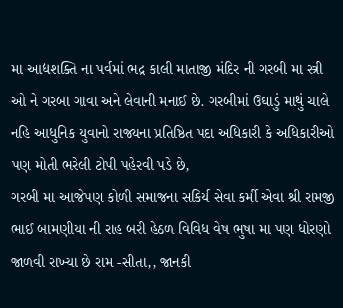મા આદ્યશક્તિ ના પર્વમાં ભદ્ર કાલી માતાજી મંદિર ની ગરબી મા સ્ત્રી ઓ ને ગરબા ગાવા અને લેવાની મનાઈ છે. ગરબીમાં ઉઘાડું માથું ચાલે નહિ આધુનિક યુવાનો રાજ્યના પ્રતિષ્ઠિત પદા અધિકારી કે અધિકારીઓ પણ મોતી ભરેલી ટોપી પહેરવી પડે છે,
ગરબી મા આજેપણ કોળી સમાજના સકિર્ય સેવા કર્મી એવા શ્રી રામજી ભાઈ બામણીયા ની રાહ બરી હેઠળ વિવિધ વેષ ભુષા મા પણ ધોરણો જાળવી રાખ્યા છે રામ -સીતા,, જાનકી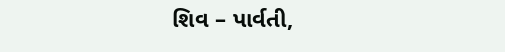શિવ – પાર્વતી,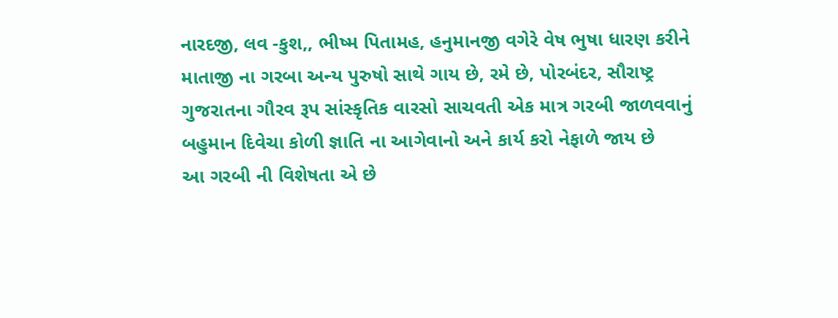નારદજી, લવ -કુશ,, ભીષ્મ પિતામહ, હનુમાનજી વગેરે વેષ ભુષા ધારણ કરીને માતાજી ના ગરબા અન્ય પુરુષો સાથે ગાય છે, રમે છે, પોરબંદર, સૌરાષ્ટ્ર ગુજરાતના ગૌરવ રૂપ સાંસ્કૃતિક વારસો સાચવતી એક માત્ર ગરબી જાળવવાનું બહુમાન દિવેચા કોળી જ્ઞાતિ ના આગેવાનો અને કાર્ય કરો નેફાળે જાય છે
આ ગરબી ની વિશેષતા એ છે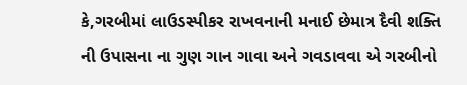કે,ગરબીમાં લાઉડસ્પીકર રાખવનાની મનાઈ છેમાત્ર દૈવી શક્તિ ની ઉપાસના ના ગુણ ગાન ગાવા અને ગવડાવવા એ ગરબીનો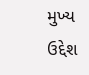મુખ્ય ઉદ્દેશ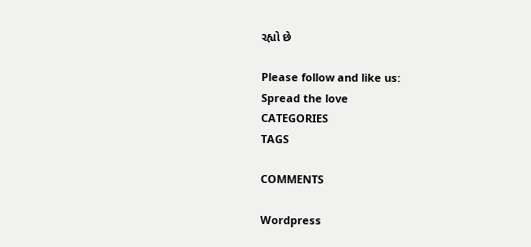રહ્યો છે

Please follow and like us:
Spread the love
CATEGORIES
TAGS

COMMENTS

Wordpress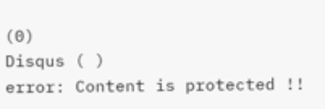(0)
Disqus ( )
error: Content is protected !!